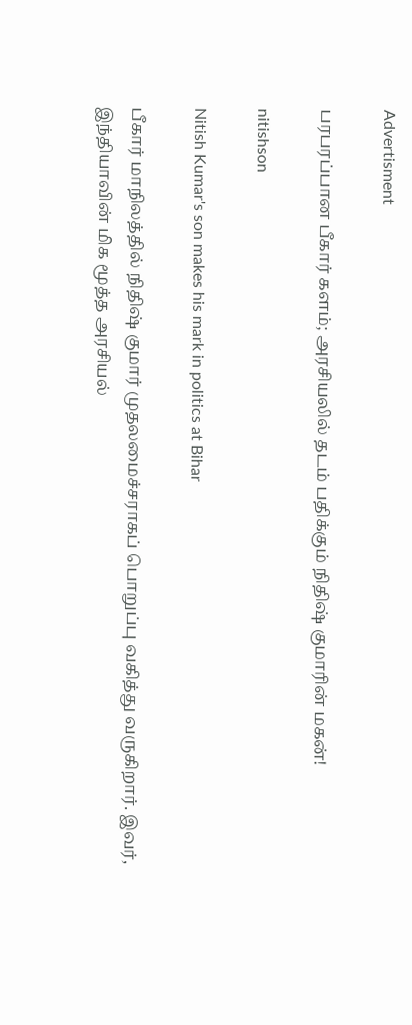Advertisment

பரபரப்பான பீகார் களம்; அரசியலில் தடம் பதிக்கும் நிதிஷ் குமாரின் மகன்!

nitishson

Nitish Kumar's son makes his mark in politics at Bihar

பீகார் மாநிலத்தில் நிதிஷ் குமார் முதலமைச்சராகப் பொறுப்பு வகித்து வருகிறார். இவர், இந்தியாவின் மிக மூத்த அரசியல்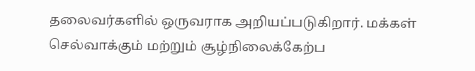தலைவர்களில் ஒருவராக அறியப்படுகிறார். மக்கள் செல்வாக்கும் மற்றும் சூழ்நிலைக்கேற்ப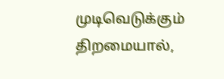முடிவெடுக்கும் திறமையால்,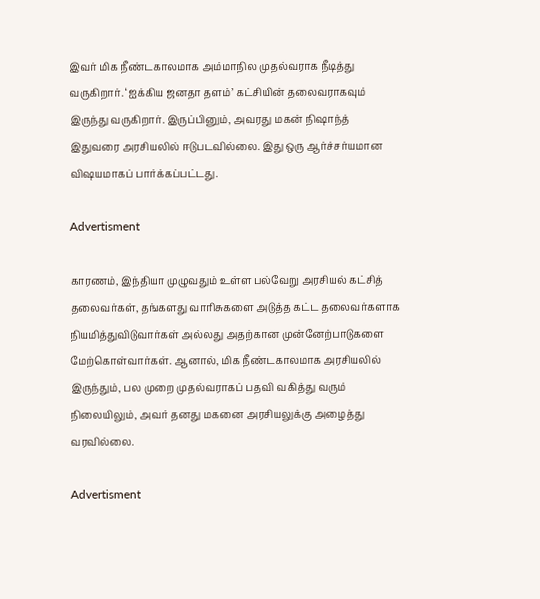இவர் மிக நீண்டகாலமாக அம்மாநில முதல்வராக நீடித்து வருகிறார். ‘ஐக்கிய ஜனதா தளம்’ கட்சியின் தலைவராகவும் இருந்து வருகிறார். இருப்பினும், அவரது மகன் நிஷாந்த் இதுவரை அரசியலில் ஈடுபடவில்லை. இது ஒரு ஆர்ச்சர்யமான விஷயமாகப் பார்க்கப்பட்டது.

Advertisment

காரணம், இந்தியா முழுவதும் உள்ள பல்வேறு அரசியல் கட்சித் தலைவர்கள், தங்களது வாரிசுகளை அடுத்த கட்ட தலைவர்களாக நியமித்துவிடுவார்கள் அல்லது அதற்கான முன்னேற்பாடுகளை மேற்கொள்வார்கள். ஆனால், மிக நீண்டகாலமாக அரசியலில் இருந்தும், பல முறை முதல்வராகப் பதவி வகித்து வரும் நிலையிலும், அவர் தனது மகனை அரசியலுக்கு அழைத்து வரவில்லை.

Advertisment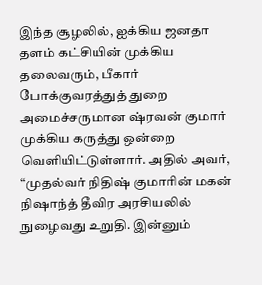இந்த சூழலில், ஐக்கிய ஜனதா தளம் கட்சியின் முக்கிய தலைவரும், பீகார் போக்குவரத்துத் துறை அமைச்சருமான ஷ்ரவன் குமார் முக்கிய கருத்து ஒன்றை வெளியிட்டுள்ளார். அதில் அவர், “முதல்வர் நிதிஷ் குமாரின் மகன் நிஷாந்த் தீவிர அரசியலில் நுழைவது உறுதி. இன்னும்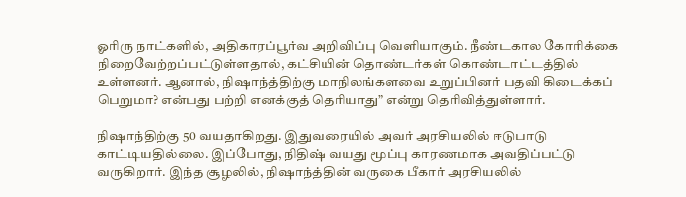ஓரிரு நாட்களில், அதிகாரப்பூர்வ அறிவிப்பு வெளியாகும். நீண்டகால கோரிக்கை நிறைவேற்றப்பட்டுள்ளதால், கட்சியின் தொண்டர்கள் கொண்டாட்டத்தில் உள்ளனர். ஆனால், நிஷாந்த்திற்கு மாநிலங்களவை உறுப்பினர் பதவி கிடைக்கப் பெறுமா? என்பது பற்றி எனக்குத் தெரியாது” என்று தெரிவித்துள்ளார்.

நிஷாந்திற்கு 50 வயதாகிறது. இதுவரையில் அவர் அரசியலில் ஈடுபாடு காட்டியதில்லை. இப்போது, நிதிஷ் வயது மூப்பு காரணமாக அவதிப்பட்டு வருகிறார். இந்த சூழலில், நிஷாந்த்தின் வருகை பீகார் அரசியலில்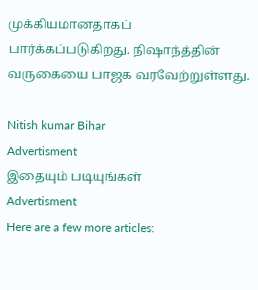முக்கியமானதாகப் பார்க்கப்படுகிறது. நிஷாந்த்தின் வருகையை பாஜக வரவேற்றுள்ளது.

Nitish kumar Bihar
Advertisment
இதையும் படியுங்கள்
Advertisment
Here are a few more articles: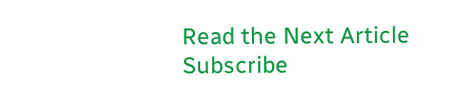Read the Next Article
Subscribe